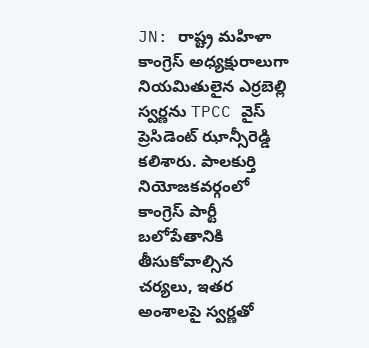JN: రాష్ట్ర మహిళా కాంగ్రెస్ అధ్యక్షురాలుగా నియమితులైన ఎర్రబెల్లి స్వర్ణను TPCC వైస్ ప్రెసిడెంట్ ఝాన్సీరెడ్డి కలిశారు. పాలకుర్తి నియోజకవర్గంలో కాంగ్రెస్ పార్టీ బలోపేతానికి తీసుకోవాల్సిన చర్యలు, ఇతర అంశాలపై స్వర్ణతో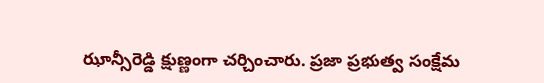ఝాన్సీరెడ్డి క్షుణ్ణంగా చర్చించారు. ప్రజా ప్రభుత్వ సంక్షేమ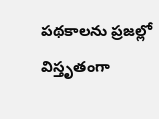పథకాలను ప్రజల్లో విస్తృతంగా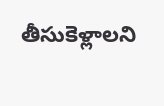తీసుకెళ్లాలని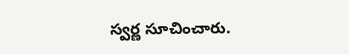స్వర్ణ సూచించారు.